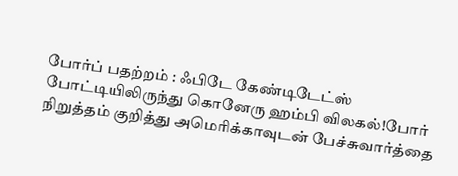போர்ப் பதற்றம் : ஃபிடே கேண்டிடேட்ஸ் போட்டியிலிருந்து கொனேரு ஹம்பி விலகல்!போர் நிறுத்தம் குறித்து அமெரிக்காவுடன் பேச்சுவார்த்தை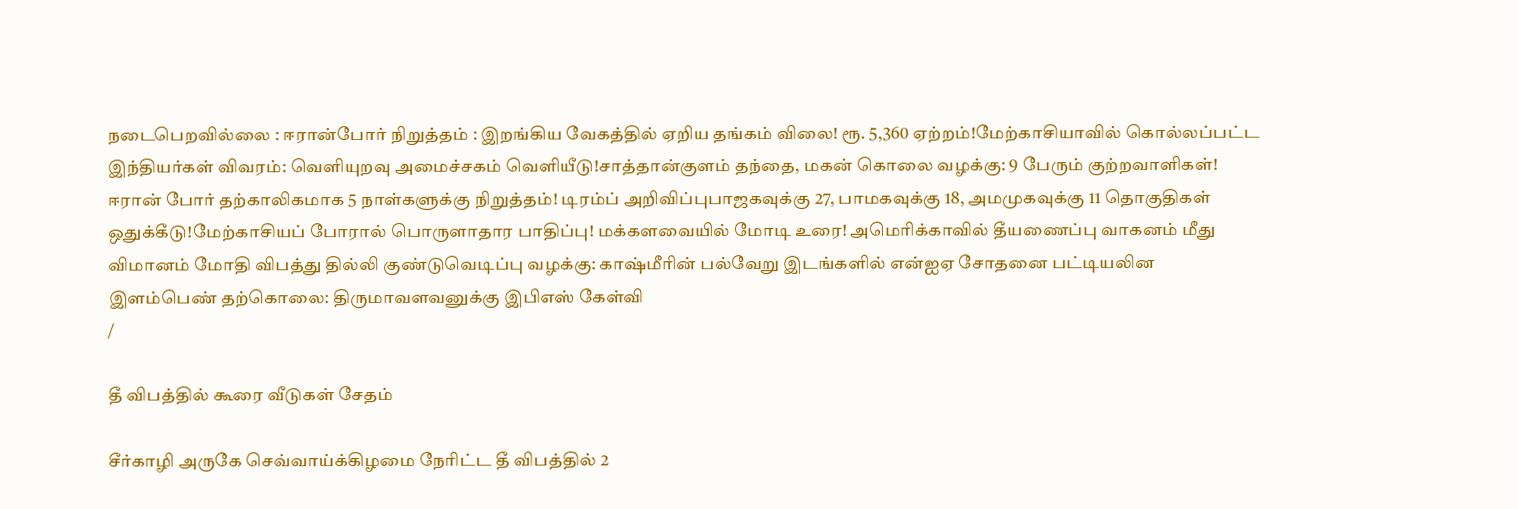நடைபெறவில்லை : ஈரான்போர் நிறுத்தம் : இறங்கிய வேகத்தில் ஏறிய தங்கம் விலை! ரூ. 5,360 ஏற்றம்!மேற்காசியாவில் கொல்லப்பட்ட இந்தியர்கள் விவரம்: வெளியுறவு அமைச்சகம் வெளியீடு!சாத்தான்குளம் தந்தை, மகன் கொலை வழக்கு: 9 பேரும் குற்றவாளிகள்! ஈரான் போர் தற்காலிகமாக 5 நாள்களுக்கு நிறுத்தம்! டிரம்ப் அறிவிப்புபாஜகவுக்கு 27, பாமகவுக்கு 18, அமமுகவுக்கு 11 தொகுதிகள் ஒதுக்கீடு!மேற்காசியப் போரால் பொருளாதார பாதிப்பு! மக்களவையில் மோடி உரை! அமெரிக்காவில் தீயணைப்பு வாகனம் மீது விமானம் மோதி விபத்து தில்லி குண்டுவெடிப்பு வழக்கு: காஷ்மீரின் பல்வேறு இடங்களில் என்ஐஏ சோதனை பட்டியலின இளம்பெண் தற்கொலை: திருமாவளவனுக்கு இபிஎஸ் கேள்வி
/

தீ விபத்தில் கூரை வீடுகள் சேதம்

சீர்காழி அருகே செவ்வாய்க்கிழமை நேரிட்ட தீ விபத்தில் 2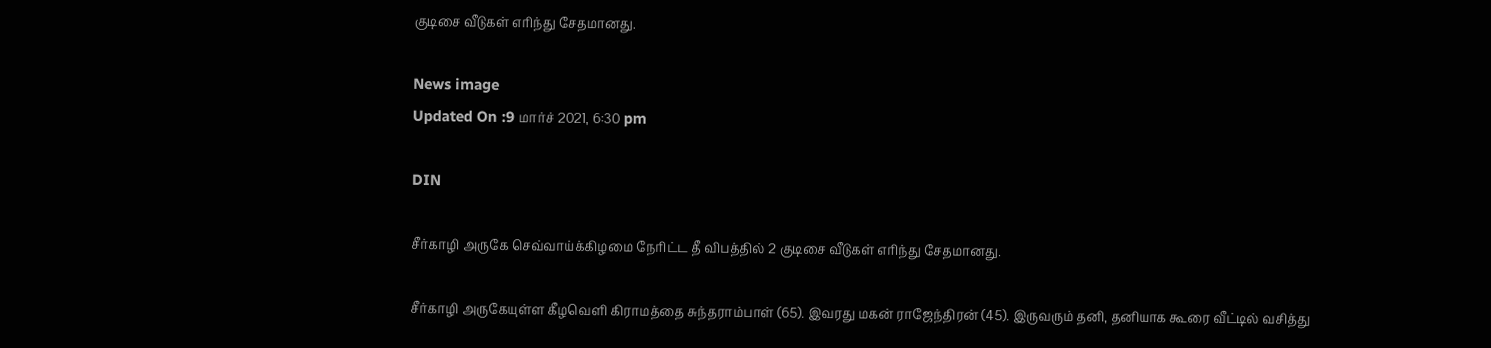குடிசை வீடுகள் எரிந்து சேதமானது.

News image
Updated On :9 மார்ச் 2021, 6:30 pm

DIN

சீர்காழி அருகே செவ்வாய்க்கிழமை நேரிட்ட தீ விபத்தில் 2 குடிசை வீடுகள் எரிந்து சேதமானது.

சீர்காழி அருகேயுள்ள கீழவெளி கிராமத்தை சுந்தராம்பாள் (65). இவரது மகன் ராஜேந்திரன் (45). இருவரும் தனி, தனியாக கூரை வீட்டில் வசித்து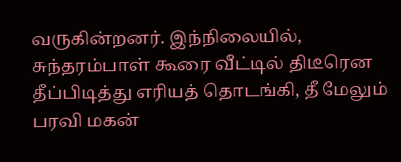வருகின்றனர். இந்நிலையில், சுந்தரம்பாள் கூரை வீட்டில் திடீரென தீப்பிடித்து எரியத் தொடங்கி, தீ மேலும் பரவி மகன்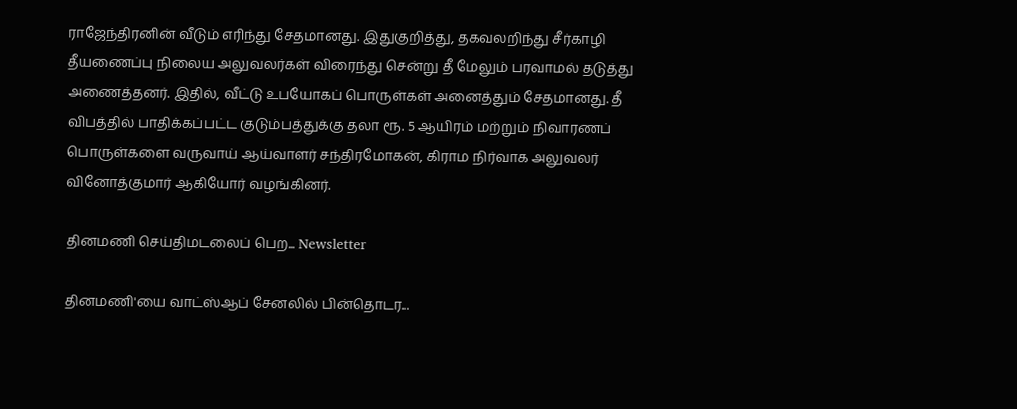ராஜேந்திரனின் வீடும் எரிந்து சேதமானது. இதுகுறித்து, தகவலறிந்து சீர்காழி தீயணைப்பு நிலைய அலுவலர்கள் விரைந்து சென்று தீ மேலும் பரவாமல் தடுத்து அணைத்தனர். இதில், வீட்டு உபயோகப் பொருள்கள் அனைத்தும் சேதமானது. தீ விபத்தில் பாதிக்கப்பட்ட குடும்பத்துக்கு தலா ரூ. 5 ஆயிரம் மற்றும் நிவாரணப் பொருள்களை வருவாய் ஆய்வாளர் சந்திரமோகன், கிராம நிர்வாக அலுவலர் வினோத்குமார் ஆகியோர் வழங்கினர்.

தினமணி செய்திமடலைப் பெற... Newsletter

தினமணி'யை வாட்ஸ்ஆப் சேனலில் பின்தொடர...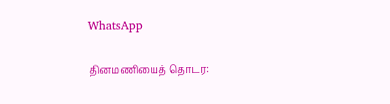WhatsApp

தினமணியைத் தொடர: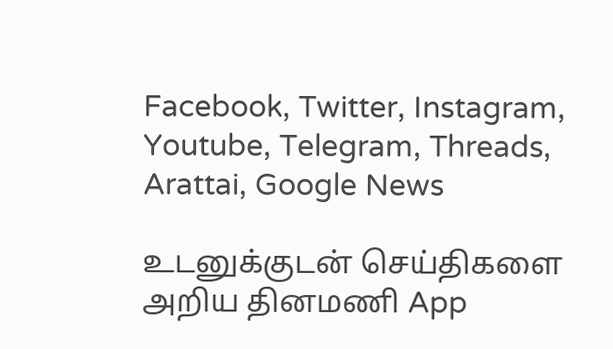Facebook, Twitter, Instagram, Youtube, Telegram, Threads, Arattai, Google News

உடனுக்குடன் செய்திகளை அறிய தினமணி App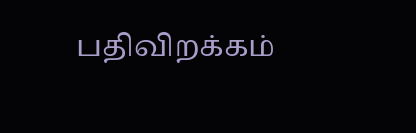பதிவிறக்கம்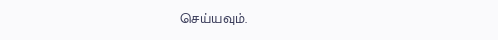செய்யவும்.